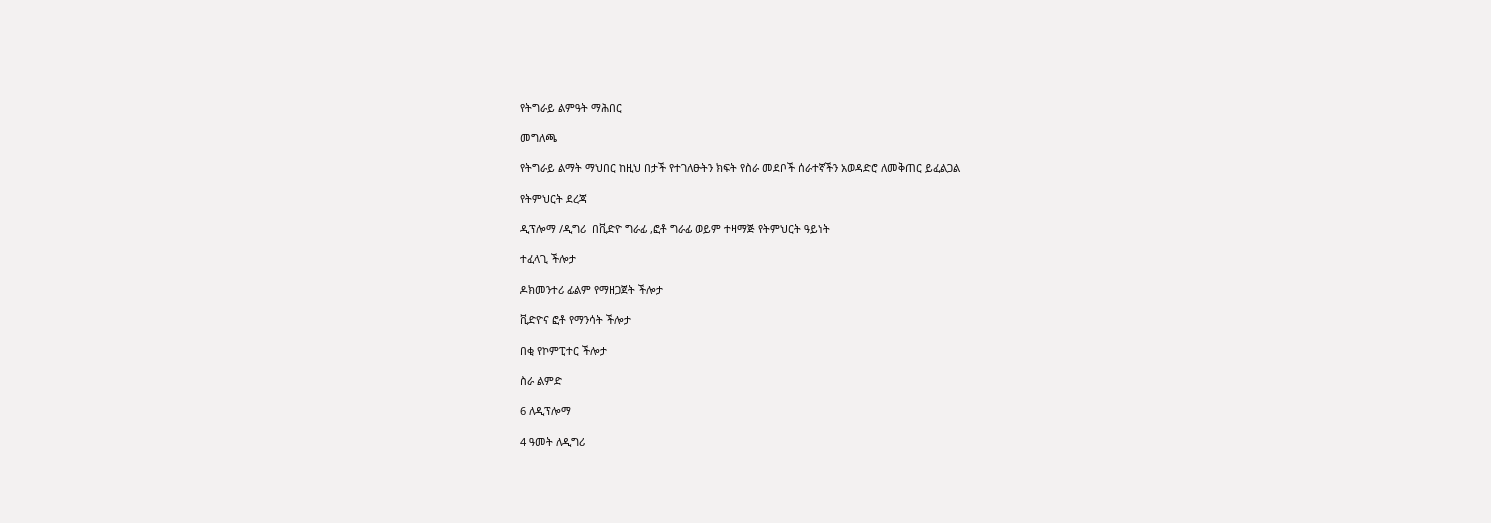የትግራይ ልምዓት ማሕበር

መግለጫ

የትግራይ ልማት ማህበር ከዚህ በታች የተገለፁትን ክፍት የስራ መደቦች ሰራተኛችን አወዳድሮ ለመቅጠር ይፈልጋል

የትምህርት ደረጃ

ዲፕሎማ /ዲግሪ  በቪድዮ ግራፊ ,ፎቶ ግራፊ ወይም ተዛማጅ የትምህርት ዓይነት

ተፈላጊ ችሎታ

ዶክመንተሪ ፊልም የማዘጋጀት ችሎታ

ቪድዮና ፎቶ የማንሳት ችሎታ

በቂ የኮምፒተር ችሎታ

ስራ ልምድ

6 ለዲፕሎማ

4 ዓመት ለዲግሪ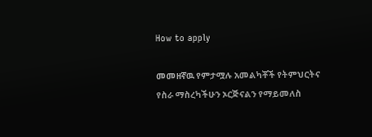How to apply

መመዘኛዉ የምታሟሉ አመልካቾች የትምህርትና የስራ ማስረካችሁን ኦርጅናልን የማይመለስ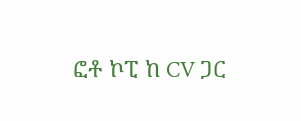ፎቶ ኮፒ ከ CV ጋር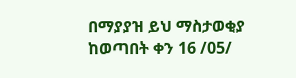በማያያዝ ይህ ማስታወቂያ ከወጣበት ቀን 16 /05/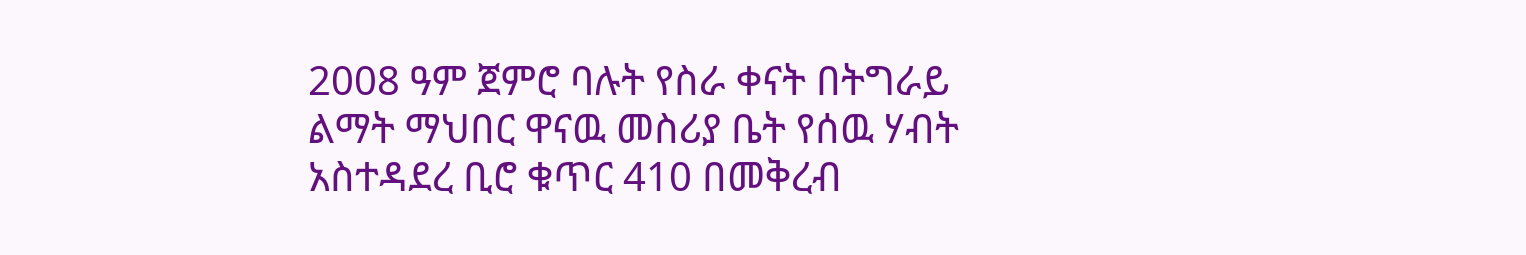2008 ዓም ጀምሮ ባሉት የስራ ቀናት በትግራይ ልማት ማህበር ዋናዉ መስሪያ ቤት የሰዉ ሃብት አስተዳደረ ቢሮ ቁጥር 410 በመቅረብ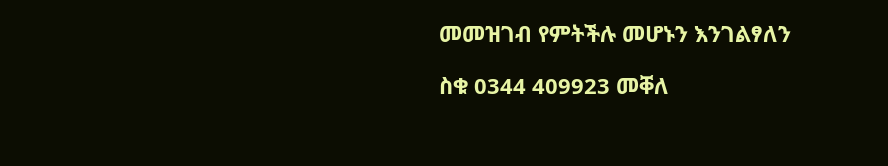መመዝገብ የምትችሉ መሆኑን እንገልፃለን

ስቁ 0344 409923 መቐለ